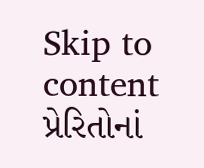Skip to content
પ્રેરિતોનાં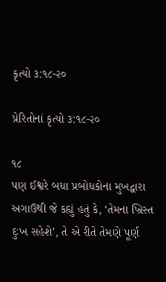કૃત્યો ૩:૧૮-૨૦

પ્રેરિતોનાં કૃત્યો ૩:૧૮-૨૦

૧૮
પણ ઈશ્વરે બધા પ્રબોધકોના મુખદ્વારા અગાઉથી જે કહ્યું હતું કે, ‘તેમના ખ્રિસ્ત દુઃખ સહેશે’, તે એ રીતે તેમણે પૂર્ણ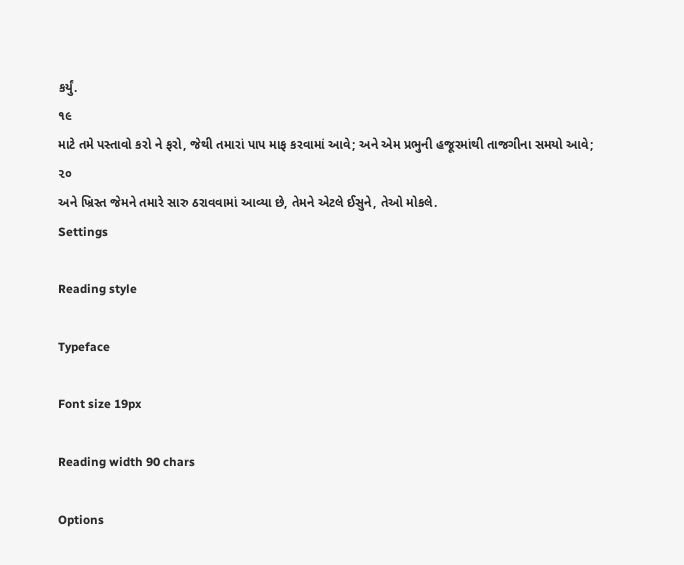કર્યું.
૧૯
માટે તમે પસ્તાવો કરો ને ફરો, જેથી તમારાં પાપ માફ કરવામાં આવે; અને એમ પ્રભુની હજૂરમાંથી તાજગીના સમયો આવે;
૨૦
અને ખ્રિસ્ત જેમને તમારે સારુ ઠરાવવામાં આવ્યા છે, તેમને એટલે ઈસુને, તેઓ મોકલે.
Settings

Reading style

Typeface

Font size 19px

Reading width 90 chars

Options